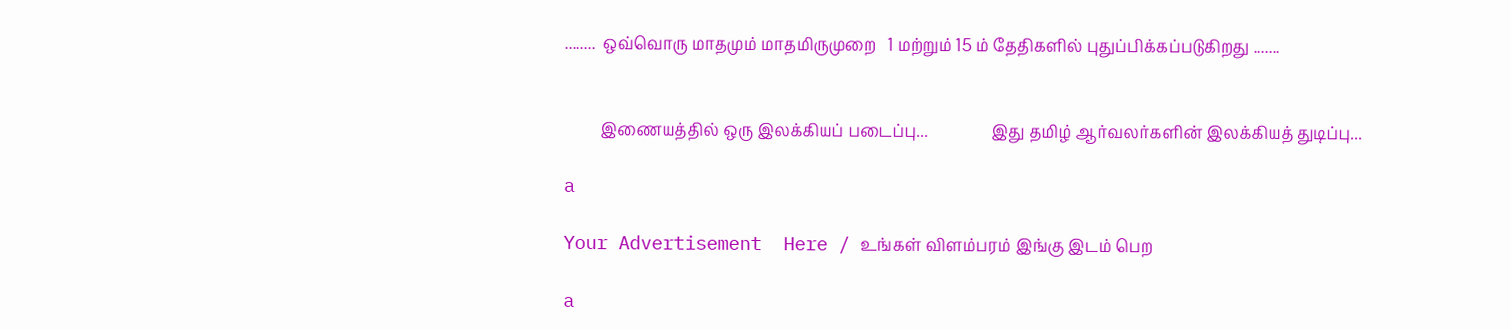........  ஒவ்வொரு மாதமும் மாதமிருமுறை   1 மற்றும் 15 ம் தேதிகளில் புதுப்பிக்கப்படுகிறது .......


         இணையத்தில் ஒரு இலக்கியப் படைப்பு...                இது தமிழ் ஆர்வலர்களின் இலக்கியத் துடிப்பு...

a

Your Advertisement  Here / உங்கள் விளம்பரம் இங்கு இடம் பெற

a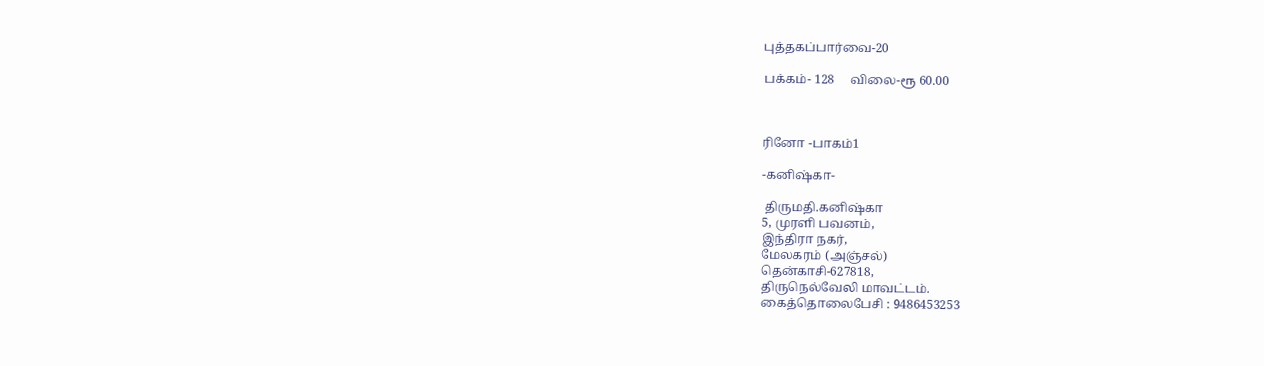புத்தகப்பார்வை-20

பக்கம்- 128     விலை-ரூ 60.00



ரினோ -பாகம்1

-கனிஷ்கா-

 திருமதி.கனிஷ்கா
5, முரளி பவனம்,
இந்திரா நகர்,
மேலகரம் (அஞ்சல்)
தென்காசி-627818,
திருநெல்வேலி மாவட்டம்.
கைத்தொலைபேசி : 9486453253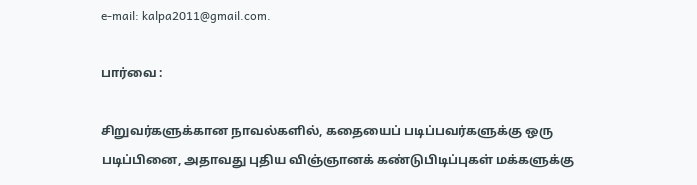e-mail: kalpa2011@gmail.com.

பார்வை :

சிறுவர்களுக்கான நாவல்களில், கதையைப் படிப்பவர்களுக்கு ஒரு படிப்பினை, அதாவது புதிய விஞ்ஞானக் கண்டுபிடிப்புகள் மக்களுக்கு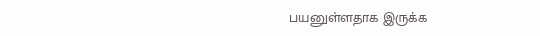பயனுள்ளதாக இருக்க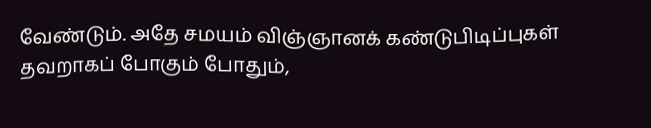வேண்டும். அதே சமயம் விஞ்ஞானக் கண்டுபிடிப்புகள் தவறாகப் போகும் போதும்,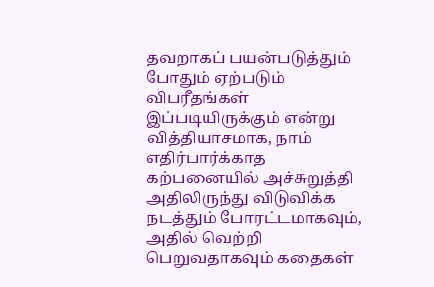தவறாகப் பயன்படுத்தும் போதும் ஏற்படும் விபரீதங்கள் இப்படியிருக்கும் என்று வித்தியாசமாக, நாம் எதிர்பார்க்காத கற்பனையில் அச்சுறுத்தி அதிலிருந்து விடுவிக்க நடத்தும் போரட்டமாகவும், அதில் வெற்றி பெறுவதாகவும் கதைகள்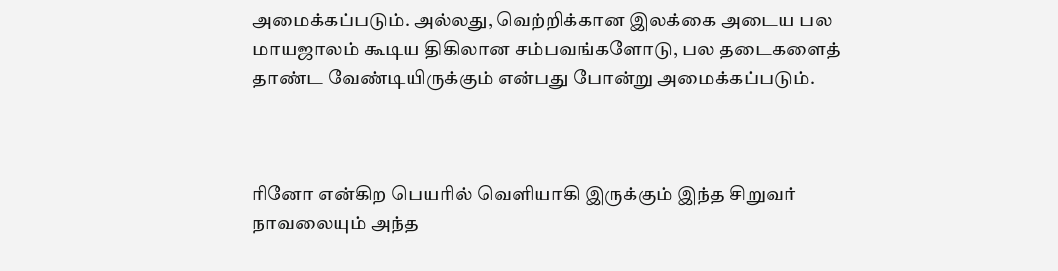அமைக்கப்படும். அல்லது, வெற்றிக்கான இலக்கை அடைய பல மாயஜாலம் கூடிய திகிலான சம்பவங்களோடு, பல தடைகளைத் தாண்ட வேண்டியிருக்கும் என்பது போன்று அமைக்கப்படும்.



ரினோ என்கிற பெயரில் வெளியாகி இருக்கும் இந்த சிறுவர் நாவலையும் அந்த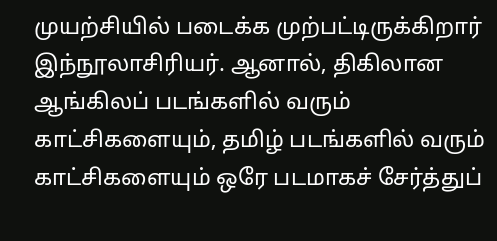முயற்சியில் படைக்க முற்பட்டிருக்கிறார் இந்நூலாசிரியர். ஆனால், திகிலான ஆங்கிலப் படங்களில் வரும் காட்சிகளையும், தமிழ் படங்களில் வரும் காட்சிகளையும் ஒரே படமாகச் சேர்த்துப்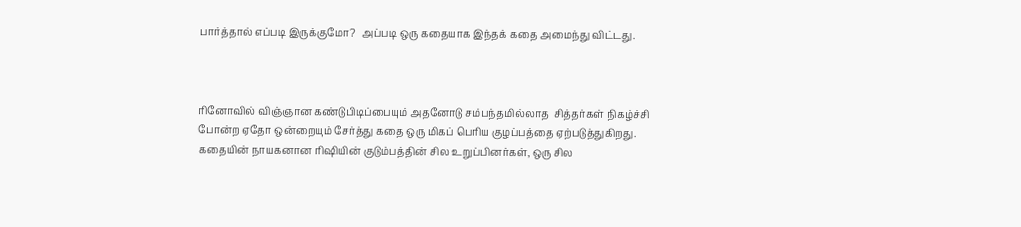பார்த்தால் எப்படி இருக்குமோ?  அப்படி ஒரு கதையாக இந்தக் கதை அமைந்து விட்டது.



ரினோவில் விஞ்ஞான கண்டுபிடிப்பையும் அதனோடு சம்பந்தமில்லாத  சித்தர்கள் நிகழ்ச்சி போன்ற ஏதோ ஒன்றையும் சேர்த்து கதை ஒரு மிகப் பெரிய குழப்பத்தை ஏற்படுத்துகிறது. கதையின் நாயகனான ரிஷியின் குடும்பத்தின் சில உறுப்பினர்கள், ஒரு சில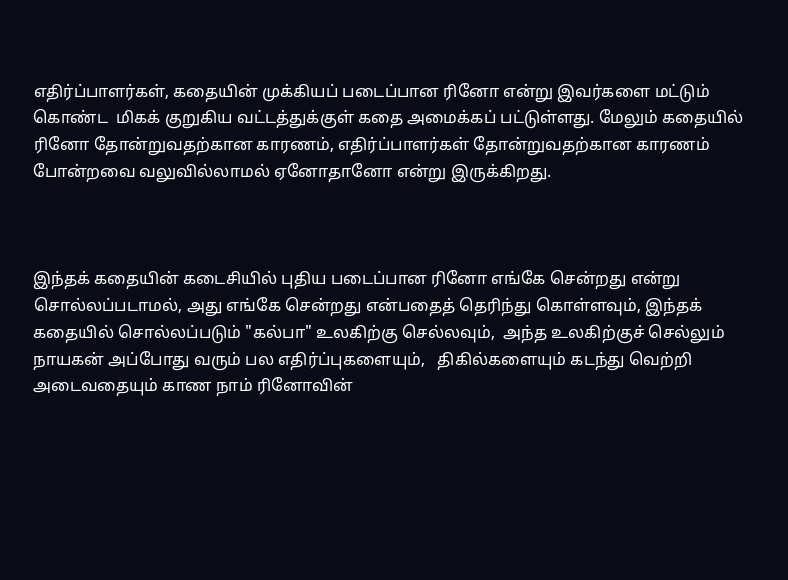எதிர்ப்பாளர்கள், கதையின் முக்கியப் படைப்பான ரினோ என்று இவர்களை மட்டும் கொண்ட  மிகக் குறுகிய வட்டத்துக்குள் கதை அமைக்கப் பட்டுள்ளது. மேலும் கதையில் ரினோ தோன்றுவதற்கான காரணம், எதிர்ப்பாளர்கள் தோன்றுவதற்கான காரணம் போன்றவை வலுவில்லாமல் ஏனோதானோ என்று இருக்கிறது.



இந்தக் கதையின் கடைசியில் புதிய படைப்பான ரினோ எங்கே சென்றது என்று சொல்லப்படாமல், அது எங்கே சென்றது என்பதைத் தெரிந்து கொள்ளவும், இந்தக் கதையில் சொல்லப்படும் "கல்பா" உலகிற்கு செல்லவும்,  அந்த உலகிற்குச் செல்லும் நாயகன் அப்போது வரும் பல எதிர்ப்புகளையும்,   திகில்களையும் கடந்து வெற்றி அடைவதையும் காண நாம் ரினோவின்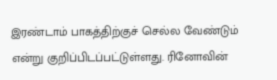இரண்டாம் பாகத்திற்குச் செல்ல வேண்டும் என்று குறிப்பிடப்பட்டுள்ளது. ரினோவின்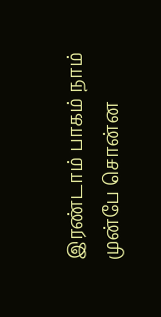இரண்டாம் பாகம் நாம் முன்பே சொன்ன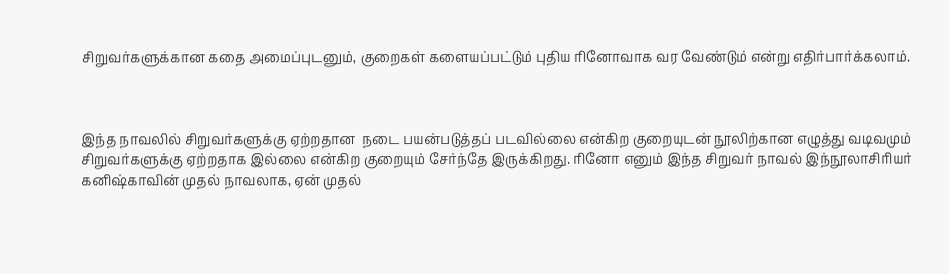சிறுவர்களுக்கான கதை அமைப்புடனும், குறைகள் களையப்பட்டும் புதிய ரினோவாக வர வேண்டும் என்று எதிர்பார்க்கலாம்.



இந்த நாவலில் சிறுவர்களுக்கு ஏற்றதான  நடை பயன்படுத்தப் படவில்லை என்கிற குறையுடன் நூலிற்கான எழுத்து வடிவமும் சிறுவர்களுக்கு ஏற்றதாக இல்லை என்கிற குறையும் சேர்ந்தே இருக்கிறது. ரினோ எனும் இந்த சிறுவர் நாவல் இந்நூலாசிரியர் கனிஷ்காவின் முதல் நாவலாக, ஏன் முதல்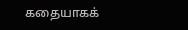கதையாகக்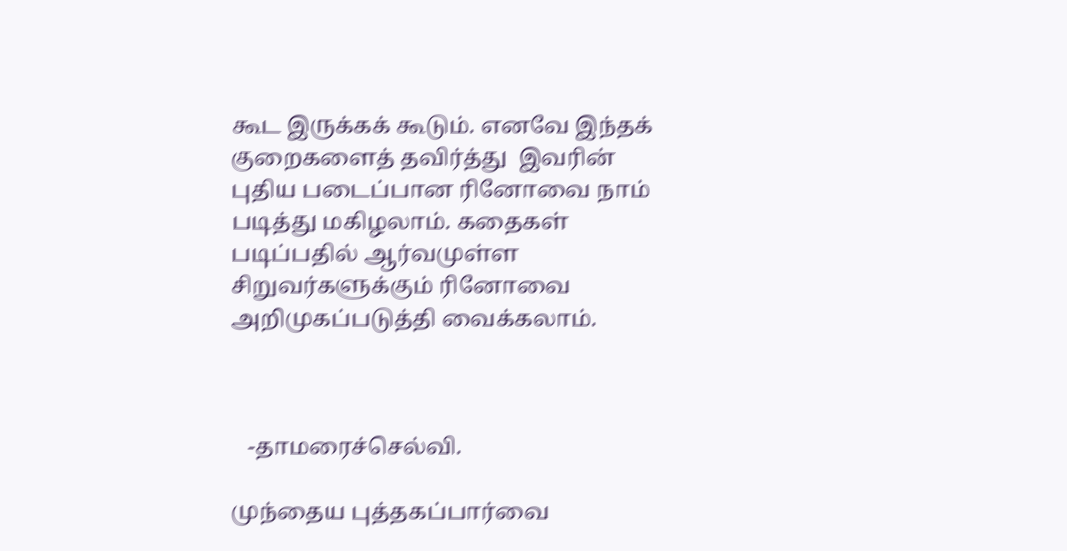கூட இருக்கக் கூடும். எனவே இந்தக் குறைகளைத் தவிர்த்து  இவரின் புதிய படைப்பான ரினோவை நாம் படித்து மகிழலாம். கதைகள் படிப்பதில் ஆர்வமுள்ள சிறுவர்களுக்கும் ரினோவை அறிமுகப்படுத்தி வைக்கலாம்.



   -தாமரைச்செல்வி.

முந்தைய புத்தகப்பார்வை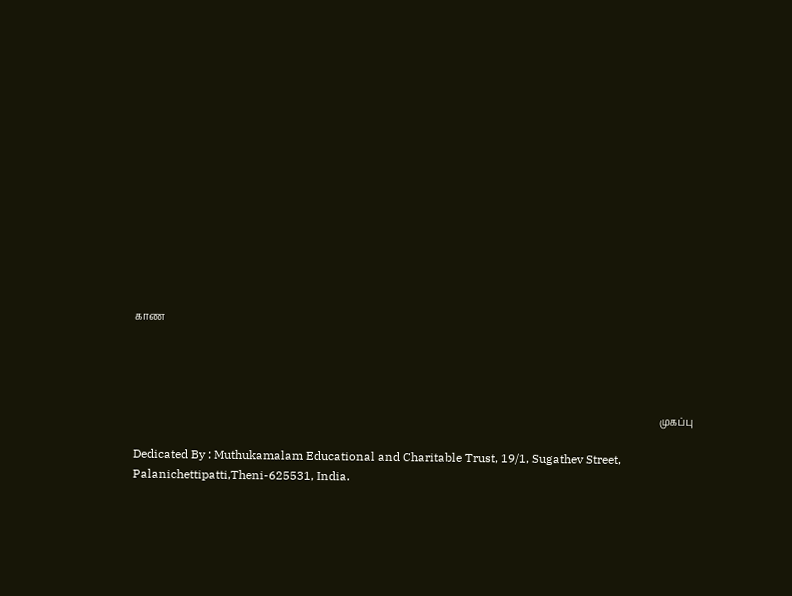காண




                                                                                                                                                                                                                 முகப்பு

Dedicated By : Muthukamalam Educational and Charitable Trust, 19/1, Sugathev Street, Palanichettipatti,Theni-625531, India.